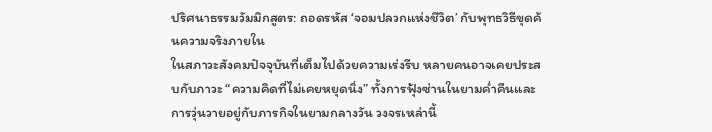ปริศนาธรรมวัมมิกสูตร: ถอดรหัส ‘จอมปลวกแห่งชีวิต’ กับพุทธวิธีขุดค้นความจริงภายใน
ในสภาวะสังคมปัจจุบันที่เต็มไปด้วยความเร่งรีบ หลายคนอาจเคยประสบกับภาวะ “ความคิดที่ไม่เคยหยุดนิ่ง” ทั้งการฟุ้งซ่านในยามค่ำคืนและการวุ่นวายอยู่กับภารกิจในยามกลางวัน วงจรเหล่านี้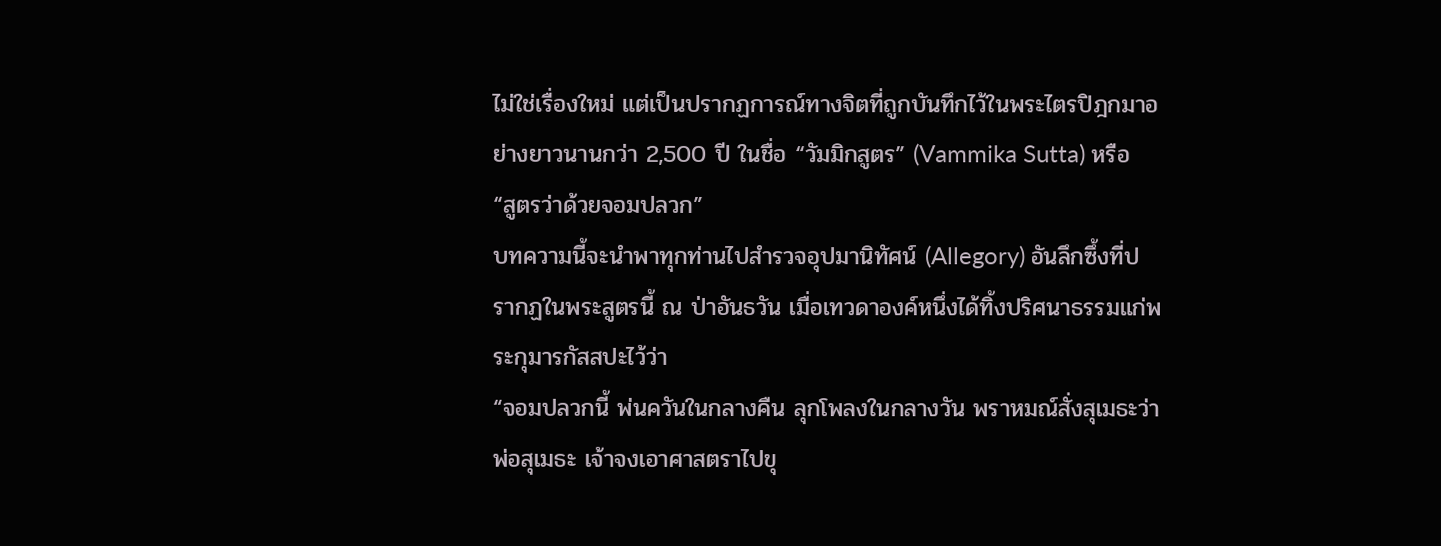ไม่ใช่เรื่องใหม่ แต่เป็นปรากฏการณ์ทางจิตที่ถูกบันทึกไว้ในพระไตรปิฎกมาอย่างยาวนานกว่า 2,500 ปี ในชื่อ “วัมมิกสูตร” (Vammika Sutta) หรือ “สูตรว่าด้วยจอมปลวก”
บทความนี้จะนำพาทุกท่านไปสำรวจอุปมานิทัศน์ (Allegory) อันลึกซึ้งที่ปรากฏในพระสูตรนี้ ณ ป่าอันธวัน เมื่อเทวดาองค์หนึ่งได้ทิ้งปริศนาธรรมแก่พระกุมารกัสสปะไว้ว่า
“จอมปลวกนี้ พ่นควันในกลางคืน ลุกโพลงในกลางวัน พราหมณ์สั่งสุเมธะว่า พ่อสุเมธะ เจ้าจงเอาศาสตราไปขุ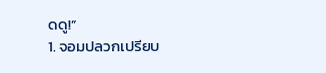ดดู!”
1. จอมปลวกเปรียบ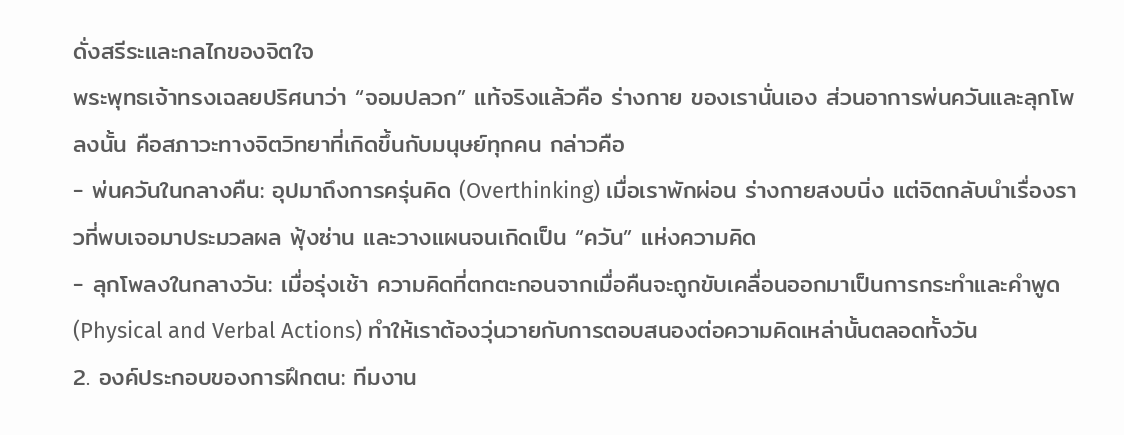ดั่งสรีระและกลไกของจิตใจ
พระพุทธเจ้าทรงเฉลยปริศนาว่า “จอมปลวก” แท้จริงแล้วคือ ร่างกาย ของเรานั่นเอง ส่วนอาการพ่นควันและลุกโพลงนั้น คือสภาวะทางจิตวิทยาที่เกิดขึ้นกับมนุษย์ทุกคน กล่าวคือ
- พ่นควันในกลางคืน: อุปมาถึงการครุ่นคิด (Overthinking) เมื่อเราพักผ่อน ร่างกายสงบนิ่ง แต่จิตกลับนำเรื่องราวที่พบเจอมาประมวลผล ฟุ้งซ่าน และวางแผนจนเกิดเป็น “ควัน” แห่งความคิด
- ลุกโพลงในกลางวัน: เมื่อรุ่งเช้า ความคิดที่ตกตะกอนจากเมื่อคืนจะถูกขับเคลื่อนออกมาเป็นการกระทำและคำพูด (Physical and Verbal Actions) ทำให้เราต้องวุ่นวายกับการตอบสนองต่อความคิดเหล่านั้นตลอดทั้งวัน
2. องค์ประกอบของการฝึกตน: ทีมงาน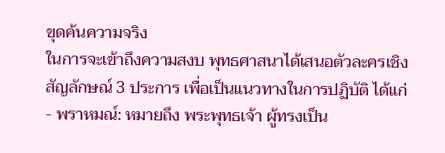ขุดค้นความจริง
ในการจะเข้าถึงความสงบ พุทธศาสนาได้เสนอตัวละครเชิงสัญลักษณ์ 3 ประการ เพื่อเป็นแนวทางในการปฏิบัติ ได้แก่
- พราหมณ์: หมายถึง พระพุทธเจ้า ผู้ทรงเป็น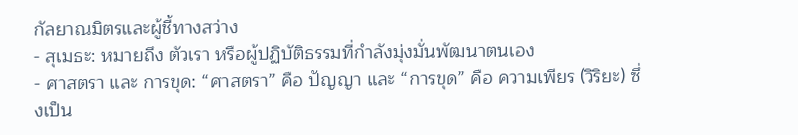กัลยาณมิตรและผู้ชี้ทางสว่าง
- สุเมธะ: หมายถึง ตัวเรา หรือผู้ปฏิบัติธรรมที่กำลังมุ่งมั่นพัฒนาตนเอง
- ศาสตรา และ การขุด: “ศาสตรา” คือ ปัญญา และ “การขุด” คือ ความเพียร (วิริยะ) ซึ่งเป็น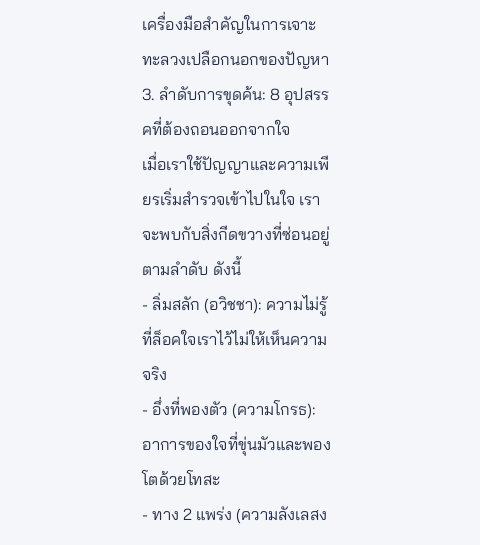เครื่องมือสำคัญในการเจาะทะลวงเปลือกนอกของปัญหา
3. ลำดับการขุดค้น: 8 อุปสรรคที่ต้องถอนออกจากใจ
เมื่อเราใช้ปัญญาและความเพียรเริ่มสำรวจเข้าไปในใจ เราจะพบกับสิ่งกีดขวางที่ซ่อนอยู่ตามลำดับ ดังนี้
- ลิ่มสลัก (อวิชชา): ความไม่รู้ที่ล็อคใจเราไว้ไม่ให้เห็นความจริง
- อึ่งที่พองตัว (ความโกรธ): อาการของใจที่ขุ่นมัวและพองโตด้วยโทสะ
- ทาง 2 แพร่ง (ความลังเลสง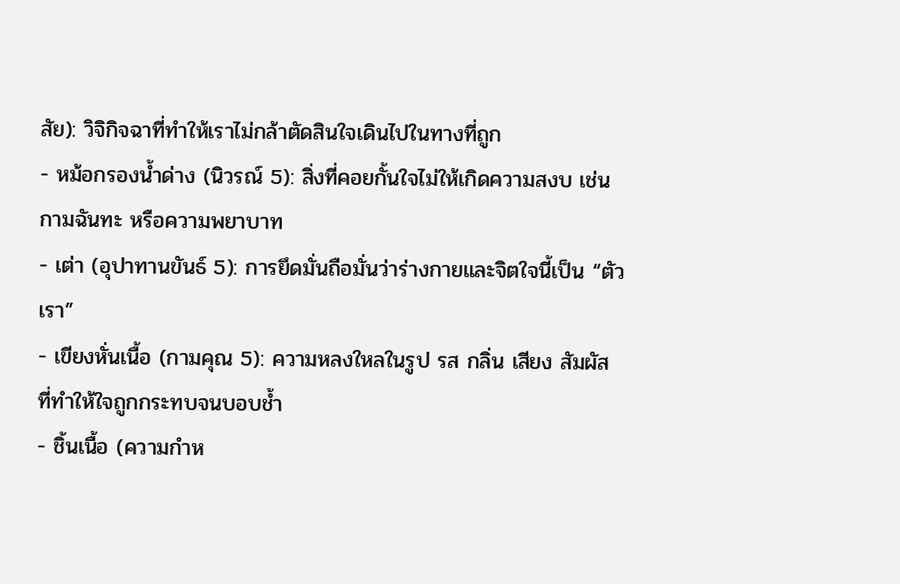สัย): วิจิกิจฉาที่ทำให้เราไม่กล้าตัดสินใจเดินไปในทางที่ถูก
- หม้อกรองน้ำด่าง (นิวรณ์ 5): สิ่งที่คอยกั้นใจไม่ให้เกิดความสงบ เช่น กามฉันทะ หรือความพยาบาท
- เต่า (อุปาทานขันธ์ 5): การยึดมั่นถือมั่นว่าร่างกายและจิตใจนี้เป็น “ตัวเรา”
- เขียงหั่นเนื้อ (กามคุณ 5): ความหลงใหลในรูป รส กลิ่น เสียง สัมผัส ที่ทำให้ใจถูกกระทบจนบอบช้ำ
- ชิ้นเนื้อ (ความกำห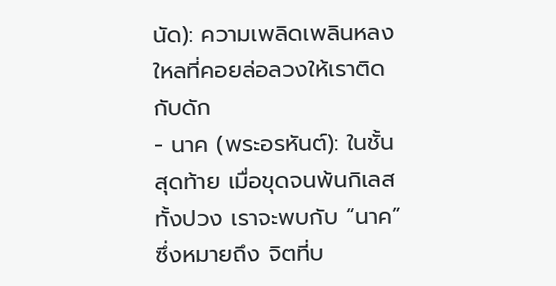นัด): ความเพลิดเพลินหลงใหลที่คอยล่อลวงให้เราติดกับดัก
- นาค (พระอรหันต์): ในชั้นสุดท้าย เมื่อขุดจนพ้นกิเลสทั้งปวง เราจะพบกับ “นาค” ซึ่งหมายถึง จิตที่บ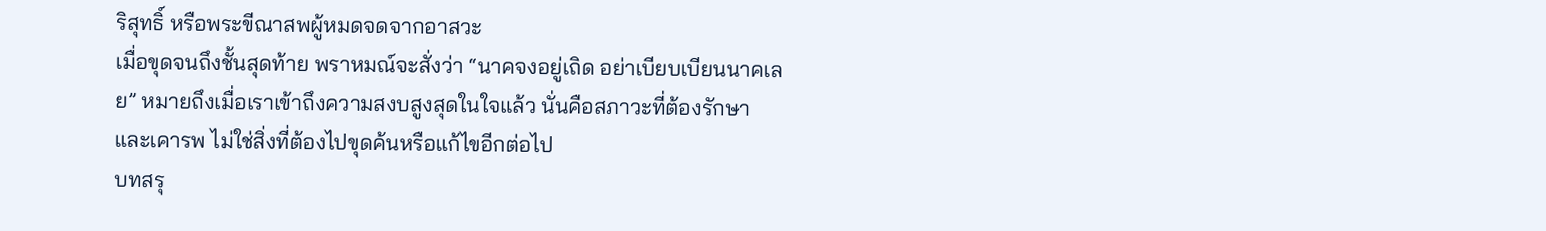ริสุทธิ์ หรือพระขีณาสพผู้หมดจดจากอาสวะ
เมื่อขุดจนถึงชั้นสุดท้าย พราหมณ์จะสั่งว่า “นาคจงอยู่เถิด อย่าเบียบเบียนนาคเลย” หมายถึงเมื่อเราเข้าถึงความสงบสูงสุดในใจแล้ว นั่นคือสภาวะที่ต้องรักษาและเคารพ ไม่ใช่สิ่งที่ต้องไปขุดค้นหรือแก้ไขอีกต่อไป
บทสรุ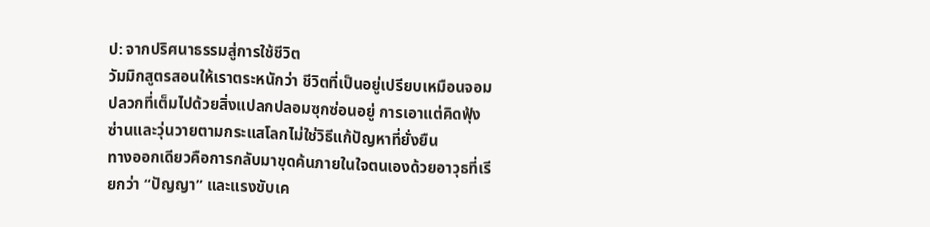ป: จากปริศนาธรรมสู่การใช้ชีวิต
วัมมิกสูตรสอนให้เราตระหนักว่า ชีวิตที่เป็นอยู่เปรียบเหมือนจอมปลวกที่เต็มไปด้วยสิ่งแปลกปลอมซุกซ่อนอยู่ การเอาแต่คิดฟุ้งซ่านและวุ่นวายตามกระแสโลกไม่ใช่วิธีแก้ปัญหาที่ยั่งยืน
ทางออกเดียวคือการกลับมาขุดค้นภายในใจตนเองด้วยอาวุธที่เรียกว่า “ปัญญา” และแรงขับเค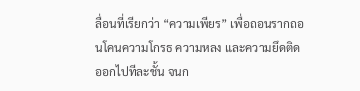ลื่อนที่เรียกว่า “ความเพียร” เพื่อถอนรากถอนโคนความโกรธ ความหลง และความยึดติดออกไปทีละชั้น จนก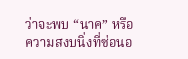ว่าจะพบ “นาค” หรือความสงบนิ่งที่ซ่อนอ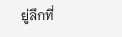ยู่ลึกที่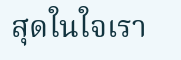สุดในใจเรา